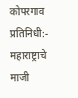कोपरगाव प्रतिनिधी:-
महाराष्ट्राचे माजी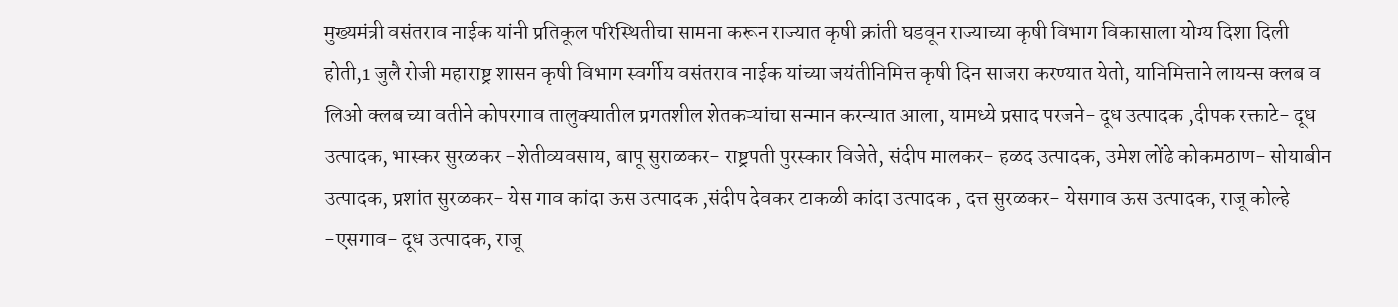मुख्यमंत्री वसंतराव नाईक यांनी प्रतिकूल परिस्थितीचा सामना करून राज्यात कृषी क्रांती घडवून राज्याच्या कृषी विभाग विकासाला योग्य दिशा दिली होती,1 जुलै रोजी महाराष्ट्र शासन कृषी विभाग स्वर्गीय वसंतराव नाईक यांच्या जयंतीनिमित्त कृषी दिन साजरा करण्यात येतो, यानिमित्ताने लायन्स क्लब व लिओ क्लब च्या वतीने कोपरगाव तालुक्यातील प्रगतशील शेतकऱ्यांचा सन्मान करन्यात आला, यामध्ये प्रसाद परजने- दूध उत्पादक ,दीपक रक्ताटे- दूध उत्पादक, भास्कर सुरळकर -शेतीव्यवसाय, बापू सुराळकर- राष्ट्रपती पुरस्कार विजेते, संदीप मालकर- हळद उत्पादक, उमेश लोंढे कोकमठाण- सोयाबीन उत्पादक, प्रशांत सुरळकर- येस गाव कांदा ऊस उत्पादक ,संदीप देवकर टाकळी कांदा उत्पादक , दत्त सुरळकर- येसगाव ऊस उत्पादक, राजू कोल्हे -एसगाव- दूध उत्पादक, राजू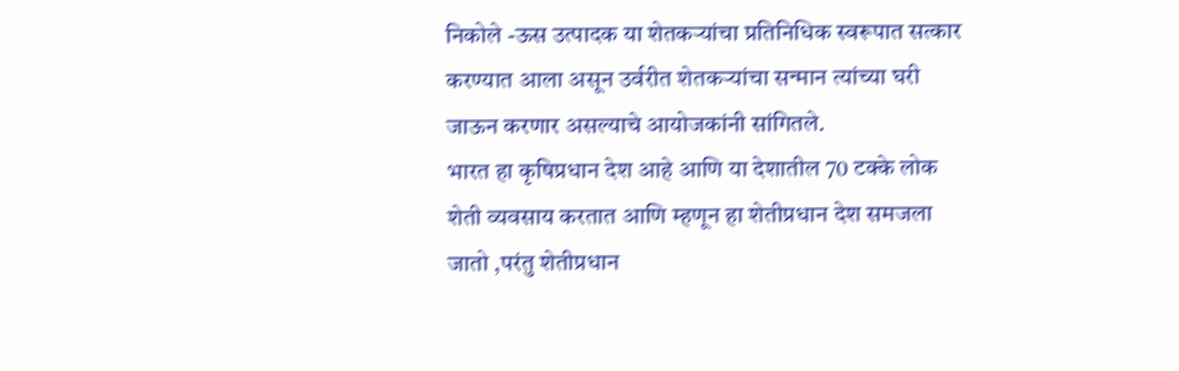निकोले -ऊस उत्पादक या शेतकऱ्यांचा प्रतिनिधिक स्वरूपात सत्कार करण्यात आला असून उर्वरीत शेतकऱ्यांचा सन्मान त्यांच्या घरी जाऊन करणार असल्याचे आयोजकांनी सांगितले.
भारत हा कृषिप्रधान देश आहे आणि या देशातील 70 टक्के लोक शेती व्यवसाय करतात आणि म्हणून हा शेतीप्रधान देश समजला जातो ,परंतु शेतीप्रधान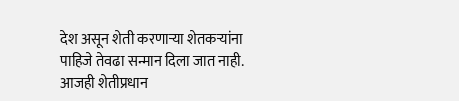देश असून शेती करणाऱ्या शेतकऱ्यांना पाहिजे तेवढा सन्मान दिला जात नाही. आजही शेतीप्रधान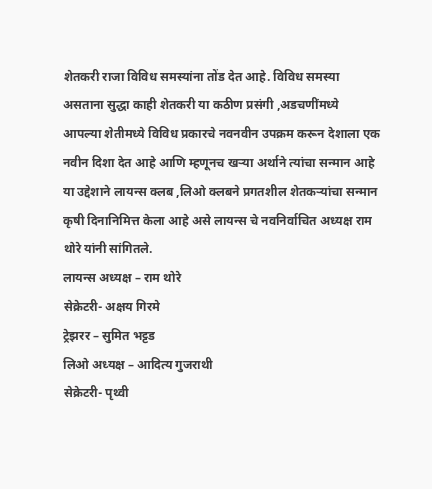शेतकरी राजा विविध समस्यांना तोंड देत आहे. विविध समस्या असताना सुद्धा काही शेतकरी या कठीण प्रसंगी ,अडचणींमध्ये आपल्या शेतीमध्ये विविध प्रकारचे नवनवीन उपक्रम करून देशाला एक नवीन दिशा देत आहे आणि म्हणूनच खऱ्या अर्थाने त्यांचा सन्मान आहे या उद्देशाने लायन्स क्लब ,लिओ क्लबने प्रगतशील शेतकऱ्यांचा सन्मान कृषी दिनानिमित्त केला आहे असे लायन्स चे नवनिर्वाचित अध्यक्ष राम थोरे यांनी सांगितले.
लायन्स अध्यक्ष – राम थोरे
सेक्रेटरी- अक्षय गिरमे
ट्रेझरर – सुमित भट्टड
लिओ अध्यक्ष – आदित्य गुजराथी
सेक्रेटरी- पृथ्वी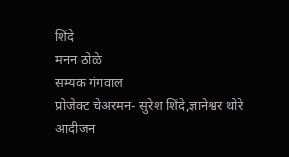शिंदे
मनन ठोळे
सम्यक गंगवाल
प्रोजेक्ट चेअरमन- सुरेश शिंदे,ज्ञानेश्वर थोरे
आदीजन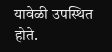यावेळी उपस्थित होते.